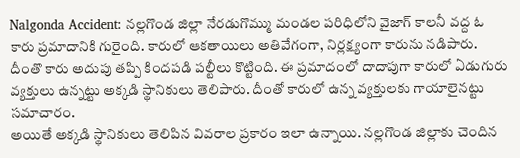Nalgonda Accident: నల్లగొండ జిల్లా నేరడుగొమ్ము మండల పరిధిలోని వైజాగ్ కాలనీ వద్ద ఓ కారు ప్రమాదానికి గురైంది. కారులో ఆకతాయిలు అతివేగంగా, నిర్లక్ష్యంగా కారును నడిపారు. దీంతొ కారు అదుపు తప్పి కిందపడి పల్టీలు కొట్టింది. ఈ ప్రమాదంలో దాదాపుగా కారులో ఏడుగురు వ్యక్తులు ఉన్నట్టు అక్కడి స్థానికులు తెలిపారు. దీంతో కారులో ఉన్న వ్యక్తులకు గాయాలైనట్టు సమాచారం.
అయితే అక్కడి స్థానికులు తెలిపిన వివరాల ప్రకారం ఇలా ఉన్నాయి. నల్లగొండ జిల్లాకు చెందిన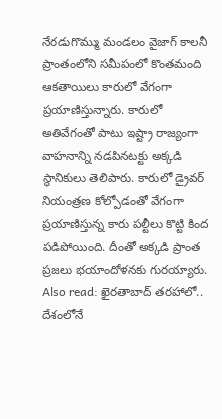నేరడుగొమ్ము మండలం వైజాగ్ కాలనీ ప్రాంతంలోని సమీపంలో కొంతమంది ఆకతాయిలు కారులో వేగంగా ప్రయాణిస్తున్నారు. కారులో అతివేగంతో పాటు ఇష్ట్రా రాజ్యంగా వాహనాన్ని నడపినటక్టు అక్కడి స్థానికులు తెలిపారు. కారులో డ్రైవర్ నియంత్రణ కోల్పోడంతో వేగంగా ప్రయాణిస్తున్న కారు పల్టీలు కొట్టి కింద పడిపోయింది. దీంతో అక్కడి ప్రాంత ప్రజలు భయాందోళనకు గురయ్యారు.
Also read: ఖైరతాబాద్ తరహాలో.. దేశంలోనే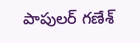పాపులర్ గణేశ్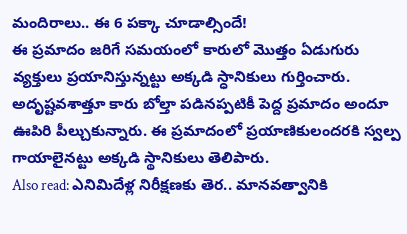మందిరాలు.. ఈ 6 పక్కా చూడాల్సిందే!
ఈ ప్రమాదం జరిగే సమయంలో కారులో మొత్తం ఏడుగురు వ్యక్తులు ప్రయానిస్తున్నట్టు అక్కడి స్ధానికులు గుర్తించారు. అదృష్టవశాత్తూ కారు బోల్తా పడినప్పటికీ పెద్ద ప్రమాదం అందూ ఊపిరి పీల్చుకున్నారు. ఈ ప్రమాదంలో ప్రయాణికులందరకి స్వల్ప గాయాలైనట్టు అక్కడి స్థానికులు తెలిపారు.
Also read: ఎనిమిదేళ్ల నిరీక్షణకు తెర.. మానవత్వానికి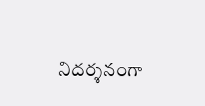నిదర్శనంగా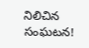నిలిచిన సంఘటన!